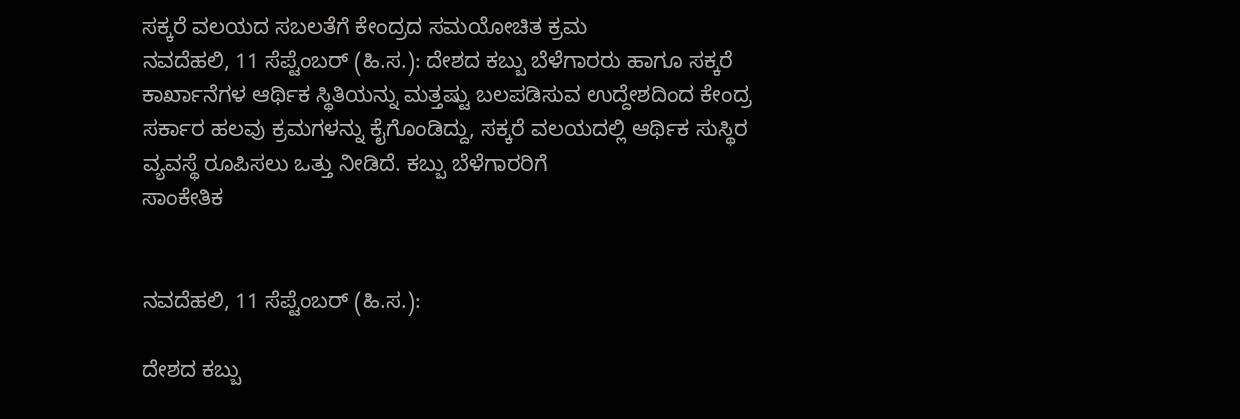ಸಕ್ಕರೆ ವಲಯದ ಸಬಲತೆಗೆ ಕೇಂದ್ರದ ಸಮಯೋಚಿತ ಕ್ರಮ
ನವದೆಹಲಿ, 11 ಸೆಪ್ಟೆಂಬರ್ (ಹಿ.ಸ.): ದೇಶದ ಕಬ್ಬು ಬೆಳೆಗಾರರು ಹಾಗೂ ಸಕ್ಕರೆ ಕಾರ್ಖಾನೆಗಳ ಆರ್ಥಿಕ ಸ್ಥಿತಿಯನ್ನು ಮತ್ತಷ್ಟು ಬಲಪಡಿಸುವ ಉದ್ದೇಶದಿಂದ ಕೇಂದ್ರ ಸರ್ಕಾರ ಹಲವು ಕ್ರಮಗಳನ್ನು ಕೈಗೊಂಡಿದ್ದು, ಸಕ್ಕರೆ ವಲಯದಲ್ಲಿ ಆರ್ಥಿಕ ಸುಸ್ಥಿರ ವ್ಯವಸ್ಥೆ ರೂಪಿಸಲು ಒತ್ತು ನೀಡಿದೆ. ಕಬ್ಬು ಬೆಳೆಗಾರರಿಗೆ
ಸಾಂಕೇತಿಕ


ನವದೆಹಲಿ, 11 ಸೆಪ್ಟೆಂಬರ್ (ಹಿ.ಸ.):

ದೇಶದ ಕಬ್ಬು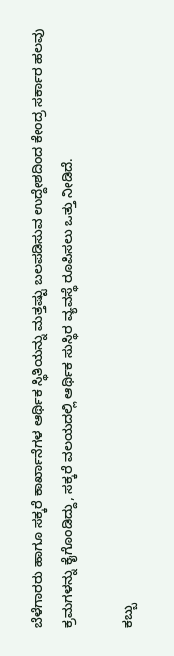ಬೆಳೆಗಾರರು ಹಾಗೂ ಸಕ್ಕರೆ ಕಾರ್ಖಾನೆಗಳ ಆರ್ಥಿಕ ಸ್ಥಿತಿಯನ್ನು ಮತ್ತಷ್ಟು ಬಲಪಡಿಸುವ ಉದ್ದೇಶದಿಂದ ಕೇಂದ್ರ ಸರ್ಕಾರ ಹಲವು ಕ್ರಮಗಳನ್ನು ಕೈಗೊಂಡಿದ್ದು, ಸಕ್ಕರೆ ವಲಯದಲ್ಲಿ ಆರ್ಥಿಕ ಸುಸ್ಥಿರ ವ್ಯವಸ್ಥೆ ರೂಪಿಸಲು ಒತ್ತು ನೀಡಿದೆ.

ಕಬ್ಬು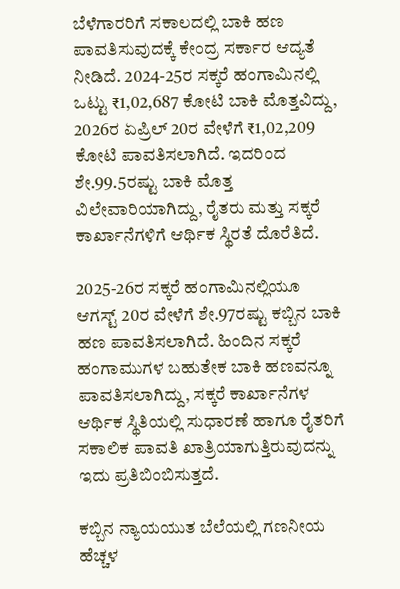ಬೆಳೆಗಾರರಿಗೆ ಸಕಾಲದಲ್ಲಿ ಬಾಕಿ ಹಣ ಪಾವತಿಸುವುದಕ್ಕೆ ಕೇಂದ್ರ ಸರ್ಕಾರ ಆದ್ಯತೆ ನೀಡಿದೆ. 2024-25ರ ಸಕ್ಕರೆ ಹಂಗಾಮಿನಲ್ಲಿ ಒಟ್ಟು ₹1,02,687 ಕೋಟಿ ಬಾಕಿ ಮೊತ್ತವಿದ್ದು, 2026ರ ಏಪ್ರಿಲ್ 20ರ ವೇಳೆಗೆ ₹1,02,209 ಕೋಟಿ ಪಾವತಿಸಲಾಗಿದೆ. ಇದರಿಂದ ಶೇ.99.5ರಷ್ಟು ಬಾಕಿ ಮೊತ್ತ ವಿಲೇವಾರಿಯಾಗಿದ್ದು, ರೈತರು ಮತ್ತು ಸಕ್ಕರೆ ಕಾರ್ಖಾನೆಗಳಿಗೆ ಆರ್ಥಿಕ ಸ್ಥಿರತೆ ದೊರೆತಿದೆ.

2025-26ರ ಸಕ್ಕರೆ ಹಂಗಾಮಿನಲ್ಲಿಯೂ ಆಗಸ್ಟ್ 20ರ ವೇಳೆಗೆ ಶೇ.97ರಷ್ಟು ಕಬ್ಬಿನ ಬಾಕಿ ಹಣ ಪಾವತಿಸಲಾಗಿದೆ. ಹಿಂದಿನ ಸಕ್ಕರೆ ಹಂಗಾಮುಗಳ ಬಹುತೇಕ ಬಾಕಿ ಹಣವನ್ನೂ ಪಾವತಿಸಲಾಗಿದ್ದು, ಸಕ್ಕರೆ ಕಾರ್ಖಾನೆಗಳ ಆರ್ಥಿಕ ಸ್ಥಿತಿಯಲ್ಲಿ ಸುಧಾರಣೆ ಹಾಗೂ ರೈತರಿಗೆ ಸಕಾಲಿಕ ಪಾವತಿ ಖಾತ್ರಿಯಾಗುತ್ತಿರುವುದನ್ನು ಇದು ಪ್ರತಿಬಿಂಬಿಸುತ್ತದೆ.

ಕಬ್ಬಿನ ನ್ಯಾಯಯುತ ಬೆಲೆಯಲ್ಲಿ ಗಣನೀಯ ಹೆಚ್ಚಳ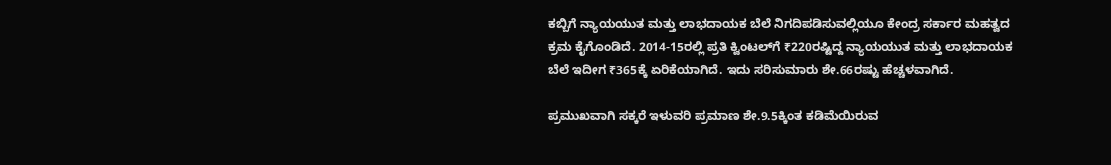ಕಬ್ಬಿಗೆ ನ್ಯಾಯಯುತ ಮತ್ತು ಲಾಭದಾಯಕ ಬೆಲೆ ನಿಗದಿಪಡಿಸುವಲ್ಲಿಯೂ ಕೇಂದ್ರ ಸರ್ಕಾರ ಮಹತ್ವದ ಕ್ರಮ ಕೈಗೊಂಡಿದೆ. 2014-15ರಲ್ಲಿ ಪ್ರತಿ ಕ್ವಿಂಟಲ್‌ಗೆ ₹220ರಷ್ಟಿದ್ದ ನ್ಯಾಯಯುತ ಮತ್ತು ಲಾಭದಾಯಕ ಬೆಲೆ ಇದೀಗ ₹365ಕ್ಕೆ ಏರಿಕೆಯಾಗಿದೆ. ಇದು ಸರಿಸುಮಾರು ಶೇ.66ರಷ್ಟು ಹೆಚ್ಚಳವಾಗಿದೆ.

ಪ್ರಮುಖವಾಗಿ ಸಕ್ಕರೆ ಇಳುವರಿ ಪ್ರಮಾಣ ಶೇ.9.5ಕ್ಕಿಂತ ಕಡಿಮೆಯಿರುವ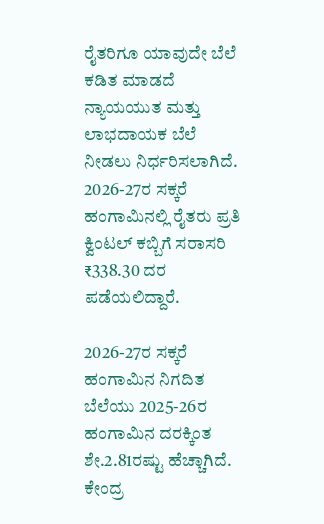ರೈತರಿಗೂ ಯಾವುದೇ ಬೆಲೆ ಕಡಿತ ಮಾಡದೆ ನ್ಯಾಯಯುತ ಮತ್ತು ಲಾಭದಾಯಕ ಬೆಲೆ ನೀಡಲು ನಿರ್ಧರಿಸಲಾಗಿದೆ. 2026-27ರ ಸಕ್ಕರೆ ಹಂಗಾಮಿನಲ್ಲಿ ರೈತರು ಪ್ರತಿ ಕ್ವಿಂಟಲ್ ಕಬ್ಬಿಗೆ ಸರಾಸರಿ ₹338.30 ದರ ಪಡೆಯಲಿದ್ದಾರೆ.

2026-27ರ ಸಕ್ಕರೆ ಹಂಗಾಮಿನ ನಿಗದಿತ ಬೆಲೆಯು 2025-26ರ ಹಂಗಾಮಿನ ದರಕ್ಕಿಂತ ಶೇ.2.81ರಷ್ಟು ಹೆಚ್ಚಾಗಿದೆ. ಕೇಂದ್ರ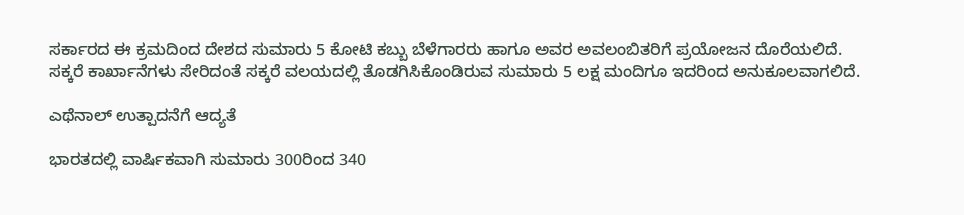ಸರ್ಕಾರದ ಈ ಕ್ರಮದಿಂದ ದೇಶದ ಸುಮಾರು 5 ಕೋಟಿ ಕಬ್ಬು ಬೆಳೆಗಾರರು ಹಾಗೂ ಅವರ ಅವಲಂಬಿತರಿಗೆ ಪ್ರಯೋಜನ ದೊರೆಯಲಿದೆ. ಸಕ್ಕರೆ ಕಾರ್ಖಾನೆಗಳು ಸೇರಿದಂತೆ ಸಕ್ಕರೆ ವಲಯದಲ್ಲಿ ತೊಡಗಿಸಿಕೊಂಡಿರುವ ಸುಮಾರು 5 ಲಕ್ಷ ಮಂದಿಗೂ ಇದರಿಂದ ಅನುಕೂಲವಾಗಲಿದೆ.

ಎಥೆನಾಲ್ ಉತ್ಪಾದನೆಗೆ ಆದ್ಯತೆ

ಭಾರತದಲ್ಲಿ ವಾರ್ಷಿಕವಾಗಿ ಸುಮಾರು 300ರಿಂದ 340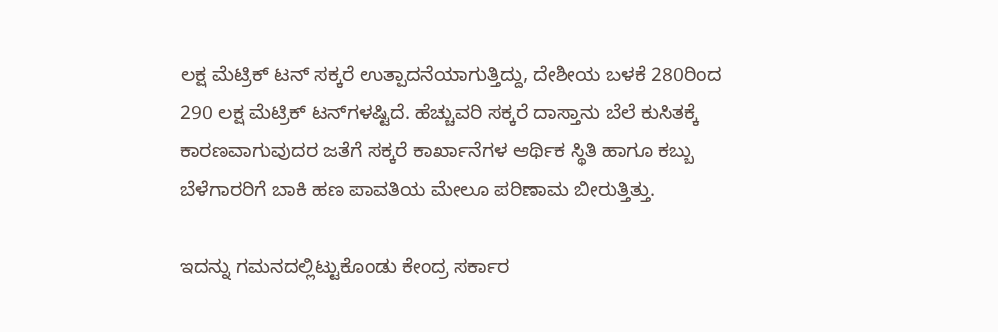ಲಕ್ಷ ಮೆಟ್ರಿಕ್ ಟನ್ ಸಕ್ಕರೆ ಉತ್ಪಾದನೆಯಾಗುತ್ತಿದ್ದು, ದೇಶೀಯ ಬಳಕೆ 280ರಿಂದ 290 ಲಕ್ಷ ಮೆಟ್ರಿಕ್ ಟನ್‌ಗಳಷ್ಟಿದೆ. ಹೆಚ್ಚುವರಿ ಸಕ್ಕರೆ ದಾಸ್ತಾನು ಬೆಲೆ ಕುಸಿತಕ್ಕೆ ಕಾರಣವಾಗುವುದರ ಜತೆಗೆ ಸಕ್ಕರೆ ಕಾರ್ಖಾನೆಗಳ ಆರ್ಥಿಕ ಸ್ಥಿತಿ ಹಾಗೂ ಕಬ್ಬು ಬೆಳೆಗಾರರಿಗೆ ಬಾಕಿ ಹಣ ಪಾವತಿಯ ಮೇಲೂ ಪರಿಣಾಮ ಬೀರುತ್ತಿತ್ತು.

ಇದನ್ನು ಗಮನದಲ್ಲಿಟ್ಟುಕೊಂಡು ಕೇಂದ್ರ ಸರ್ಕಾರ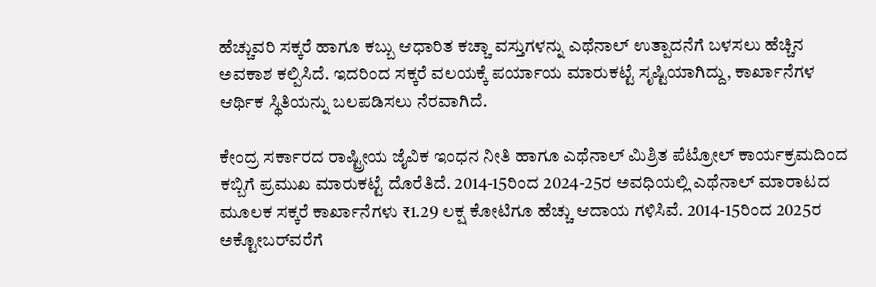ಹೆಚ್ಚುವರಿ ಸಕ್ಕರೆ ಹಾಗೂ ಕಬ್ಬು ಆಧಾರಿತ ಕಚ್ಚಾ ವಸ್ತುಗಳನ್ನು ಎಥೆನಾಲ್ ಉತ್ಪಾದನೆಗೆ ಬಳಸಲು ಹೆಚ್ಚಿನ ಅವಕಾಶ ಕಲ್ಪಿಸಿದೆ. ಇದರಿಂದ ಸಕ್ಕರೆ ವಲಯಕ್ಕೆ ಪರ್ಯಾಯ ಮಾರುಕಟ್ಟೆ ಸೃಷ್ಟಿಯಾಗಿದ್ದು, ಕಾರ್ಖಾನೆಗಳ ಆರ್ಥಿಕ ಸ್ಥಿತಿಯನ್ನು ಬಲಪಡಿಸಲು ನೆರವಾಗಿದೆ.

ಕೇಂದ್ರ ಸರ್ಕಾರದ ರಾಷ್ಟ್ರೀಯ ಜೈವಿಕ ಇಂಧನ ನೀತಿ ಹಾಗೂ ಎಥೆನಾಲ್ ಮಿಶ್ರಿತ ಪೆಟ್ರೋಲ್ ಕಾರ್ಯಕ್ರಮದಿಂದ ಕಬ್ಬಿಗೆ ಪ್ರಮುಖ ಮಾರುಕಟ್ಟೆ ದೊರೆತಿದೆ. 2014-15ರಿಂದ 2024-25ರ ಅವಧಿಯಲ್ಲಿ ಎಥೆನಾಲ್ ಮಾರಾಟದ ಮೂಲಕ ಸಕ್ಕರೆ ಕಾರ್ಖಾನೆಗಳು ₹1.29 ಲಕ್ಷ ಕೋಟಿಗೂ ಹೆಚ್ಚು ಆದಾಯ ಗಳಿಸಿವೆ. 2014-15ರಿಂದ 2025ರ ಅಕ್ಟೋಬರ್‌ವರೆಗೆ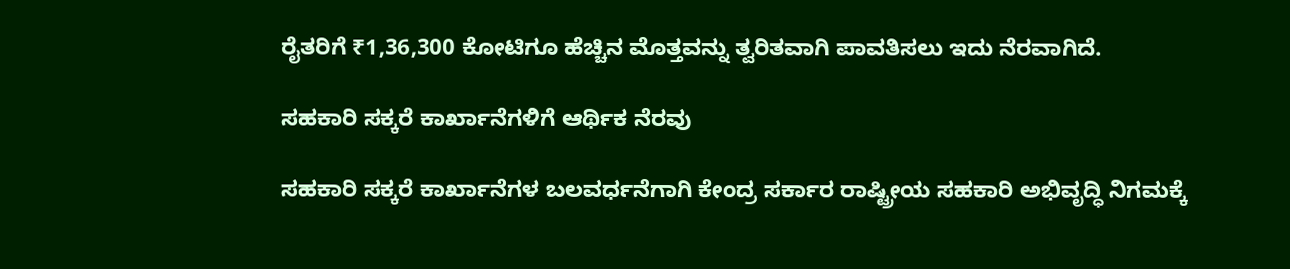ರೈತರಿಗೆ ₹1,36,300 ಕೋಟಿಗೂ ಹೆಚ್ಚಿನ ಮೊತ್ತವನ್ನು ತ್ವರಿತವಾಗಿ ಪಾವತಿಸಲು ಇದು ನೆರವಾಗಿದೆ.

ಸಹಕಾರಿ ಸಕ್ಕರೆ ಕಾರ್ಖಾನೆಗಳಿಗೆ ಆರ್ಥಿಕ ನೆರವು

ಸಹಕಾರಿ ಸಕ್ಕರೆ ಕಾರ್ಖಾನೆಗಳ ಬಲವರ್ಧನೆಗಾಗಿ ಕೇಂದ್ರ ಸರ್ಕಾರ ರಾಷ್ಟ್ರೀಯ ಸಹಕಾರಿ ಅಭಿವೃದ್ಧಿ ನಿಗಮಕ್ಕೆ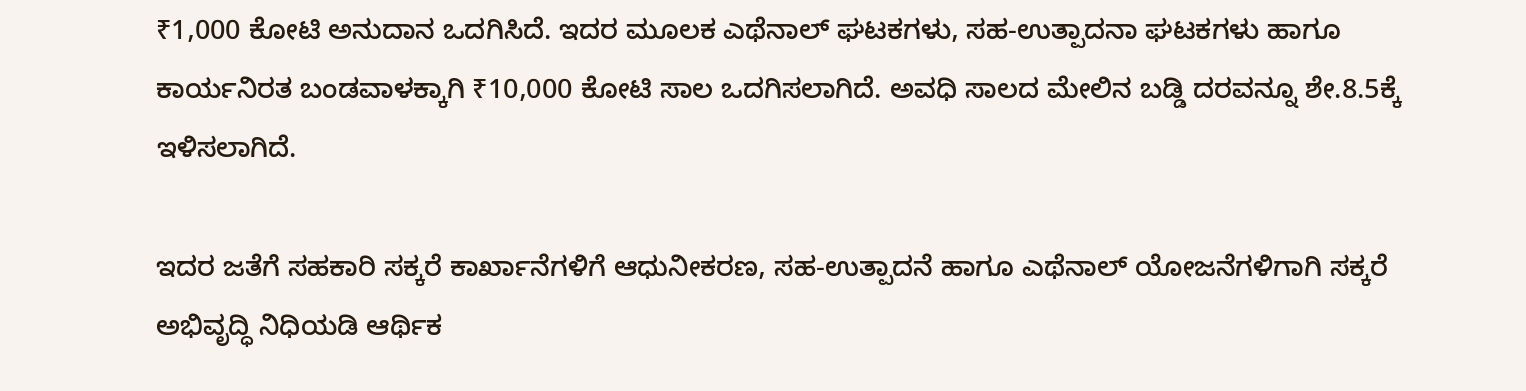₹1,000 ಕೋಟಿ ಅನುದಾನ ಒದಗಿಸಿದೆ. ಇದರ ಮೂಲಕ ಎಥೆನಾಲ್ ಘಟಕಗಳು, ಸಹ-ಉತ್ಪಾದನಾ ಘಟಕಗಳು ಹಾಗೂ ಕಾರ್ಯನಿರತ ಬಂಡವಾಳಕ್ಕಾಗಿ ₹10,000 ಕೋಟಿ ಸಾಲ ಒದಗಿಸಲಾಗಿದೆ. ಅವಧಿ ಸಾಲದ ಮೇಲಿನ ಬಡ್ಡಿ ದರವನ್ನೂ ಶೇ.8.5ಕ್ಕೆ ಇಳಿಸಲಾಗಿದೆ.

ಇದರ ಜತೆಗೆ ಸಹಕಾರಿ ಸಕ್ಕರೆ ಕಾರ್ಖಾನೆಗಳಿಗೆ ಆಧುನೀಕರಣ, ಸಹ-ಉತ್ಪಾದನೆ ಹಾಗೂ ಎಥೆನಾಲ್ ಯೋಜನೆಗಳಿಗಾಗಿ ಸಕ್ಕರೆ ಅಭಿವೃದ್ಧಿ ನಿಧಿಯಡಿ ಆರ್ಥಿಕ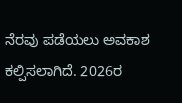ನೆರವು ಪಡೆಯಲು ಅವಕಾಶ ಕಲ್ಪಿಸಲಾಗಿದೆ. 2026ರ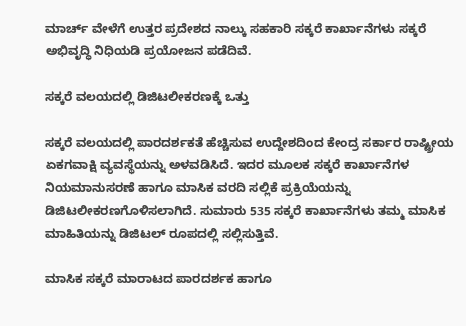ಮಾರ್ಚ್ ವೇಳೆಗೆ ಉತ್ತರ ಪ್ರದೇಶದ ನಾಲ್ಕು ಸಹಕಾರಿ ಸಕ್ಕರೆ ಕಾರ್ಖಾನೆಗಳು ಸಕ್ಕರೆ ಅಭಿವೃದ್ಧಿ ನಿಧಿಯಡಿ ಪ್ರಯೋಜನ ಪಡೆದಿವೆ.

ಸಕ್ಕರೆ ವಲಯದಲ್ಲಿ ಡಿಜಿಟಲೀಕರಣಕ್ಕೆ ಒತ್ತು

ಸಕ್ಕರೆ ವಲಯದಲ್ಲಿ ಪಾರದರ್ಶಕತೆ ಹೆಚ್ಚಿಸುವ ಉದ್ದೇಶದಿಂದ ಕೇಂದ್ರ ಸರ್ಕಾರ ರಾಷ್ಟ್ರೀಯ ಏಕಗವಾಕ್ಷಿ ವ್ಯವಸ್ಥೆಯನ್ನು ಅಳವಡಿಸಿದೆ. ಇದರ ಮೂಲಕ ಸಕ್ಕರೆ ಕಾರ್ಖಾನೆಗಳ ನಿಯಮಾನುಸರಣೆ ಹಾಗೂ ಮಾಸಿಕ ವರದಿ ಸಲ್ಲಿಕೆ ಪ್ರಕ್ರಿಯೆಯನ್ನು ಡಿಜಿಟಲೀಕರಣಗೊಳಿಸಲಾಗಿದೆ. ಸುಮಾರು 535 ಸಕ್ಕರೆ ಕಾರ್ಖಾನೆಗಳು ತಮ್ಮ ಮಾಸಿಕ ಮಾಹಿತಿಯನ್ನು ಡಿಜಿಟಲ್ ರೂಪದಲ್ಲಿ ಸಲ್ಲಿಸುತ್ತಿವೆ.

ಮಾಸಿಕ ಸಕ್ಕರೆ ಮಾರಾಟದ ಪಾರದರ್ಶಕ ಹಾಗೂ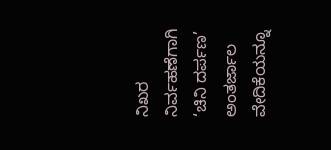ನಿಖರ ನಿರ್ವಹಣೆಗಾಗಿ ‘ಚಿನಿ ದರ್ಪಣ’ ಅಂತರ್ಜಾಲ ವೇದಿಕೆಯನ್ನೂ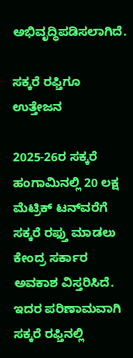ಅಭಿವೃದ್ಧಿಪಡಿಸಲಾಗಿದೆ.

ಸಕ್ಕರೆ ರಫ್ತಿಗೂ ಉತ್ತೇಜನ

2025-26ರ ಸಕ್ಕರೆ ಹಂಗಾಮಿನಲ್ಲಿ 20 ಲಕ್ಷ ಮೆಟ್ರಿಕ್ ಟನ್‌ವರೆಗೆ ಸಕ್ಕರೆ ರಫ್ತು ಮಾಡಲು ಕೇಂದ್ರ ಸರ್ಕಾರ ಅವಕಾಶ ವಿಸ್ತರಿಸಿದೆ. ಇದರ ಪರಿಣಾಮವಾಗಿ ಸಕ್ಕರೆ ರಫ್ತಿನಲ್ಲಿ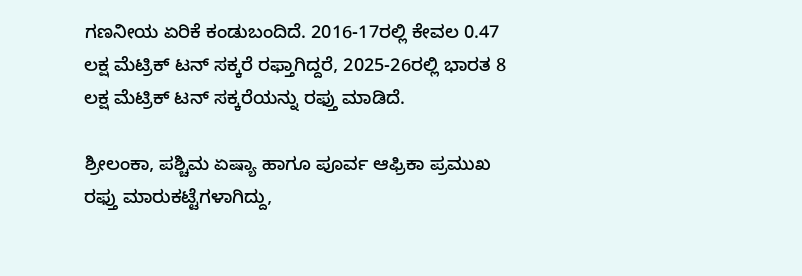ಗಣನೀಯ ಏರಿಕೆ ಕಂಡುಬಂದಿದೆ. 2016-17ರಲ್ಲಿ ಕೇವಲ 0.47 ಲಕ್ಷ ಮೆಟ್ರಿಕ್ ಟನ್ ಸಕ್ಕರೆ ರಫ್ತಾಗಿದ್ದರೆ, 2025-26ರಲ್ಲಿ ಭಾರತ 8 ಲಕ್ಷ ಮೆಟ್ರಿಕ್ ಟನ್ ಸಕ್ಕರೆಯನ್ನು ರಫ್ತು ಮಾಡಿದೆ.

ಶ್ರೀಲಂಕಾ, ಪಶ್ಚಿಮ ಏಷ್ಯಾ ಹಾಗೂ ಪೂರ್ವ ಆಫ್ರಿಕಾ ಪ್ರಮುಖ ರಫ್ತು ಮಾರುಕಟ್ಟೆಗಳಾಗಿದ್ದು,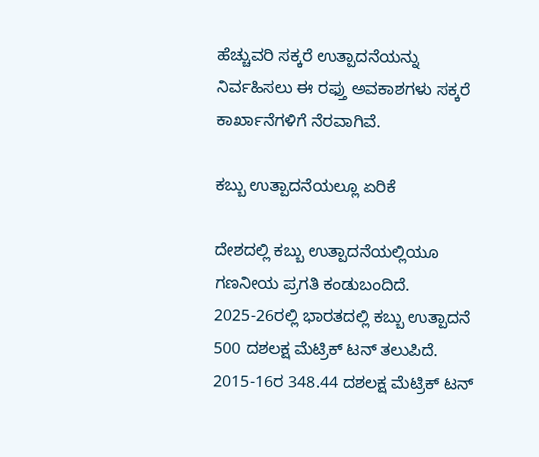ಹೆಚ್ಚುವರಿ ಸಕ್ಕರೆ ಉತ್ಪಾದನೆಯನ್ನು ನಿರ್ವಹಿಸಲು ಈ ರಫ್ತು ಅವಕಾಶಗಳು ಸಕ್ಕರೆ ಕಾರ್ಖಾನೆಗಳಿಗೆ ನೆರವಾಗಿವೆ.

ಕಬ್ಬು ಉತ್ಪಾದನೆಯಲ್ಲೂ ಏರಿಕೆ

ದೇಶದಲ್ಲಿ ಕಬ್ಬು ಉತ್ಪಾದನೆಯಲ್ಲಿಯೂ ಗಣನೀಯ ಪ್ರಗತಿ ಕಂಡುಬಂದಿದೆ. 2025-26ರಲ್ಲಿ ಭಾರತದಲ್ಲಿ ಕಬ್ಬು ಉತ್ಪಾದನೆ 500 ದಶಲಕ್ಷ ಮೆಟ್ರಿಕ್ ಟನ್ ತಲುಪಿದೆ. 2015-16ರ 348.44 ದಶಲಕ್ಷ ಮೆಟ್ರಿಕ್ ಟನ್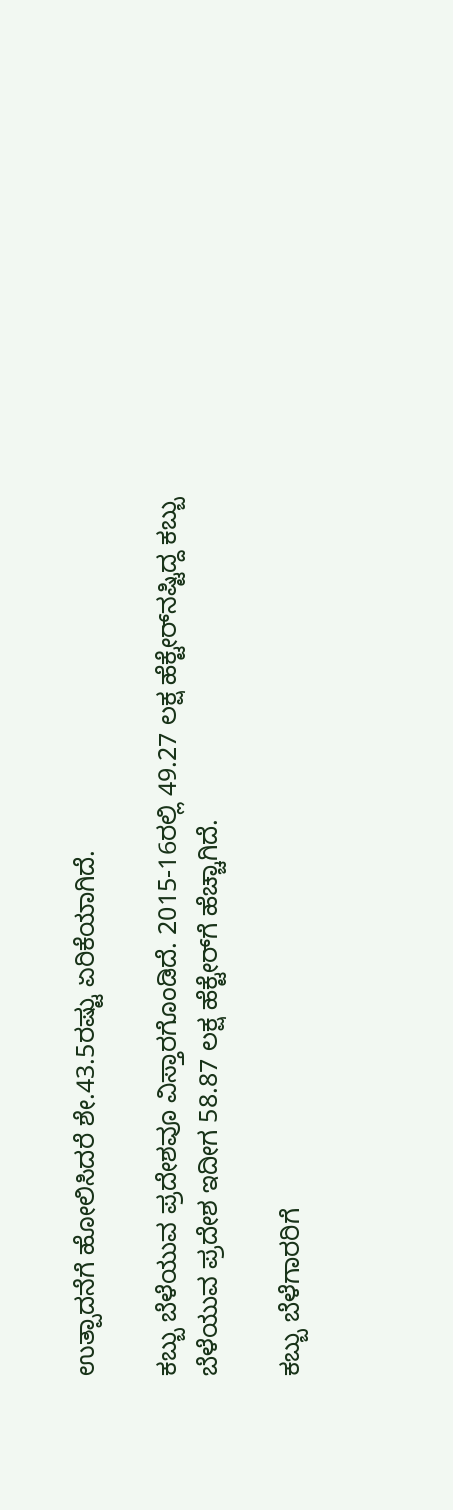ಉತ್ಪಾದನೆಗೆ ಹೋಲಿಸಿದರೆ ಶೇ.43.5ರಷ್ಟು ಏರಿಕೆಯಾಗಿದೆ.

ಕಬ್ಬು ಬೆಳೆಯುವ ಪ್ರದೇಶವೂ ವಿಸ್ತಾರಗೊಂಡಿದೆ. 2015-16ರಲ್ಲಿ 49.27 ಲಕ್ಷ ಹೆಕ್ಟೇರ್‌ನಷ್ಟಿದ್ದ ಕಬ್ಬು ಬೆಳೆಯುವ ಪ್ರದೇಶ ಇದೀಗ 58.87 ಲಕ್ಷ ಹೆಕ್ಟೇರ್‌ಗೆ ಹೆಚ್ಚಾಗಿದೆ.

ಕಬ್ಬು ಬೆಳೆಗಾರರಿಗೆ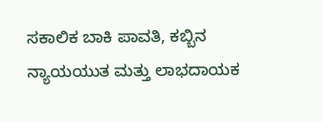ಸಕಾಲಿಕ ಬಾಕಿ ಪಾವತಿ, ಕಬ್ಬಿನ ನ್ಯಾಯಯುತ ಮತ್ತು ಲಾಭದಾಯಕ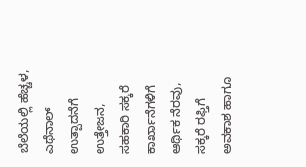ಬೆಲೆಯಲ್ಲಿ ಹೆಚ್ಚಳ, ಎಥೆನಾಲ್ ಉತ್ಪಾದನೆಗೆ ಉತ್ತೇಜನ, ಸಹಕಾರಿ ಸಕ್ಕರೆ ಕಾರ್ಖಾನೆಗಳಿಗೆ ಆರ್ಥಿಕ ನೆರವು, ಸಕ್ಕರೆ ರಫ್ತಿಗೆ ಅವಕಾಶ ಹಾಗೂ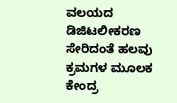ವಲಯದ ಡಿಜಿಟಲೀಕರಣ ಸೇರಿದಂತೆ ಹಲವು ಕ್ರಮಗಳ ಮೂಲಕ ಕೇಂದ್ರ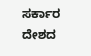ಸರ್ಕಾರ ದೇಶದ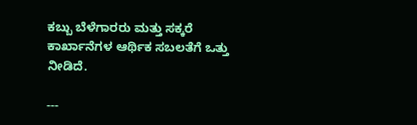ಕಬ್ಬು ಬೆಳೆಗಾರರು ಮತ್ತು ಸಕ್ಕರೆ ಕಾರ್ಖಾನೆಗಳ ಆರ್ಥಿಕ ಸಬಲತೆಗೆ ಒತ್ತು ನೀಡಿದೆ.

---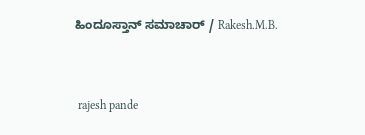ಹಿಂದೂಸ್ತಾನ್ ಸಮಾಚಾರ್ / Rakesh.M.B.


 rajesh pande